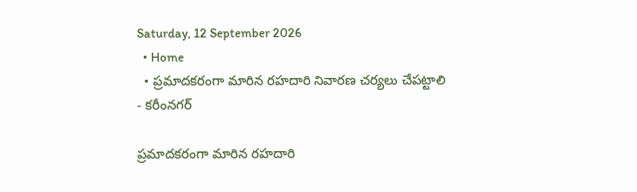Saturday, 12 September 2026
  • Home
  • ప్రమాదకరంగా మారిన రహదారి నివారణ చర్యలు చేపట్టాలి
- కరీంనగర్

ప్రమాదకరంగా మారిన రహదారి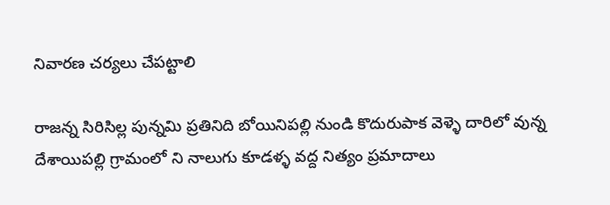నివారణ చర్యలు చేపట్టాలి

రాజన్న సిరిసిల్ల పున్నమి ప్రతినిది బోయినిపల్లి నుండి కొదురుపాక వెళ్ళె దారిలో వున్న దేశాయిపల్లి గ్రామంలో ని నాలుగు కూడళ్ళ వద్ద నిత్యం ప్రమాదాలు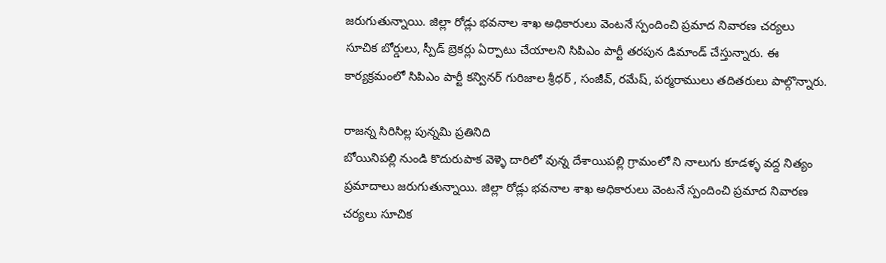జరుగుతున్నాయి. జిల్లా రోడ్లు భవనాల శాఖ అధికారులు వెంటనే స్పందించి ప్రమాద నివారణ చర్యలు సూచిక బోర్డులు, స్పీడ్ బ్రెకర్లు ఏర్పాటు చేయాలని సిపిఎం పార్టీ తరపున డిమాండ్ చేస్తున్నారు. ఈ కార్యక్రమంలో సిపిఎం పార్టీ కన్వినర్ గురిజాల శ్రీధర్ , సంజీవ్, రమేష్, పర్మరాములు తదితరులు పాల్గొన్నారు.

రాజన్న సిరిసిల్ల పున్నమి ప్రతినిది
బోయినిపల్లి నుండి కొదురుపాక వెళ్ళె దారిలో వున్న దేశాయిపల్లి గ్రామంలో ని నాలుగు కూడళ్ళ వద్ద నిత్యం ప్రమాదాలు జరుగుతున్నాయి. జిల్లా రోడ్లు భవనాల శాఖ అధికారులు వెంటనే స్పందించి ప్రమాద నివారణ చర్యలు సూచిక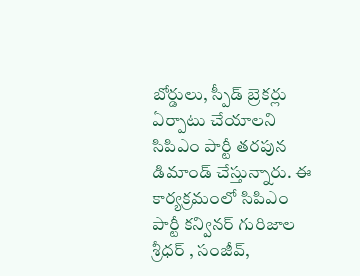బోర్డులు, స్పీడ్ బ్రెకర్లు ఏర్పాటు చేయాలని సిపిఎం పార్టీ తరపున డిమాండ్ చేస్తున్నారు. ఈ కార్యక్రమంలో సిపిఎం పార్టీ కన్వినర్ గురిజాల శ్రీధర్ , సంజీవ్,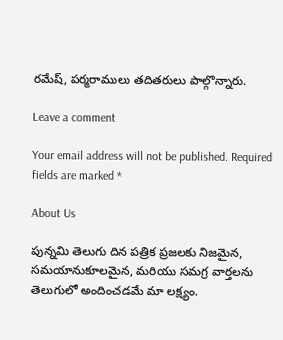రమేష్, పర్మరాములు తదితరులు పాల్గొన్నారు.

Leave a comment

Your email address will not be published. Required fields are marked *

About Us

పున్నమి తెలుగు దిన పత్రిక ప్రజలకు నిజమైన, సమయానుకూలమైన, మరియు సమగ్ర వార్తలను తెలుగులో అందించడమే మా లక్ష్యం.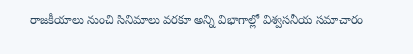రాజకీయాలు నుంచి సినిమాలు వరకూ అన్ని విభాగాల్లో విశ్వసనీయ సమాచారం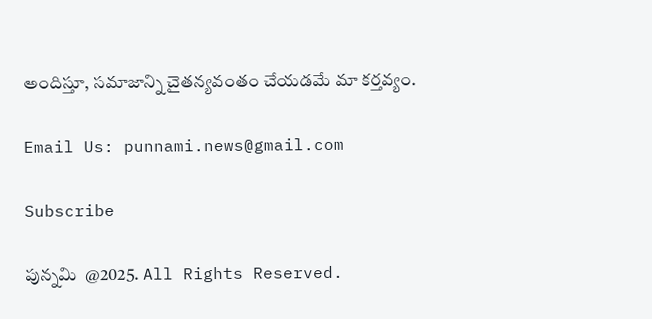అందిస్తూ, సమాజాన్ని చైతన్యవంతం చేయడమే మా కర్తవ్యం.

Email Us: punnami.news@gmail.com

Subscribe

పున్నమి  @2025. All Rights Reserved.